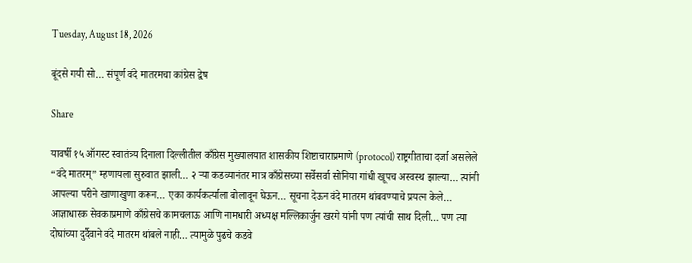Tuesday, August 18, 2026

बूंदसे गयी सो… संपूर्ण वंदे मातरमचा कांग्रेस द्वेष

Share

यावर्षी १५ ऑगस्ट स्वातंत्र्य दिनाला दिल्लीतील काँग्रेस मुख्यालयात शासकीय शिष्टाचाराप्रमाणे (protocol) राष्ट्रगीताचा दर्जा असलेले “वंदे मातरम्” म्हणायला सुरुवात झाली… २ ऱ्या कडव्यानंतर मात्र काँग्रेसच्या सर्वेसर्वा सोनिया गांधी खूपच अस्वस्थ झाल्या… त्यांनी आपल्या परीने खाणाखुणा करून… एका कार्यकर्त्याला बोलावून घेऊन… सूचना देऊन वंदे मातरम थांबवण्याचे प्रयत्न केले… आज्ञाधारक सेवकाप्रमाणे काँग्रेसचे कामचलाऊ आणि नामधारी अध्यक्ष मल्लिकार्जुन खरगे यांनी पण त्यांची साथ दिली… पण त्या दोघांच्या दुर्दैवाने वंदे मातरम थांबले नाही… त्यामुळे पुढचे कडवे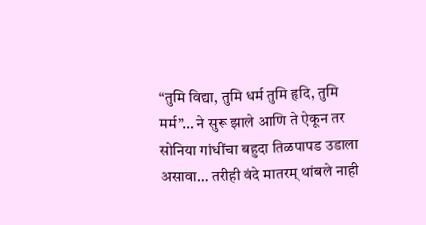“तुमि विद्या, तुमि धर्म तुमि हृदि, तुमि मर्म”… ने सुरू झाले आणि ते ऐकून तर सोनिया गांधींचा बहुदा तिळपापड उडाला असावा… तरीही वंदे मातरम् थांबले नाही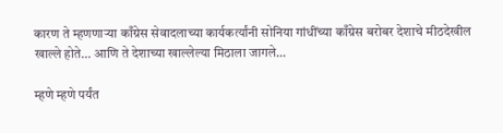कारण ते म्हणणाऱ्या काँग्रेस सेवादलाच्या कार्यकर्त्यांनी सोनिया गांधींच्या काँग्रेस बरोबर देशाचे मीठदेखील खाल्ले होते… आणि ते देशाच्या खाल्लेल्या मिठाला जागले…

म्हणे म्हणे पर्यंत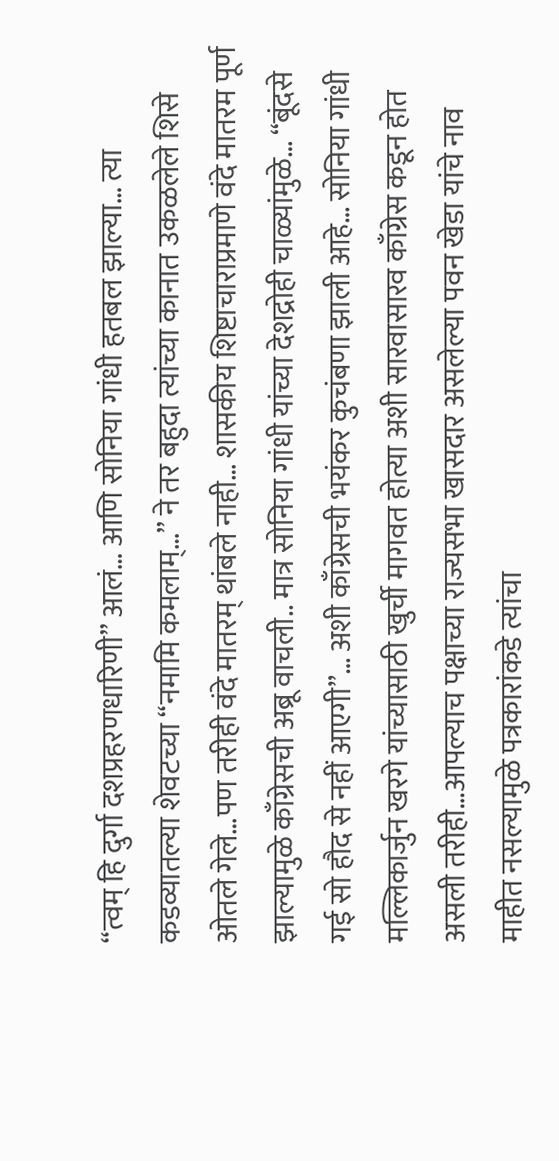“त्वम् हि दुर्गा दशप्रहरणधारिणी” आलं… आणि सोनिया गांधी हतबल झाल्या… त्या कडव्यातल्या शेवटच्या “नमामि कमलाम्…” ने तर बहुदा त्यांच्या कानात उकळलेले शिसे ओतले गेले…पण तरीही वंदे मातरम् थांबले नाही… शासकीय शिष्टाचाराप्रमाणे वंदे मातरम पूर्ण झाल्यामुळे काँग्रेसची अब्रू वाचली.. मात्र सोनिया गांधी यांच्या देशद्रोही चाळ्यांमुळे… “बूंदसे गई सो हौद से नहीं आएगी”… अशी काँग्रेसची भयंकर कुचंबणा झाली आहे… सोनिया गांधी मल्लिकार्जुन खरगे यांच्यासाठी खुर्ची मागवत होत्या अशी सारवासारव काँग्रेस कडून होत असली तरीही…आपल्याच पक्षाच्या राज्यसभा खासदार असलेल्या पवन खेडा यांचे नाव माहीत नसल्यामुळे पत्रकारांकडे त्यांचा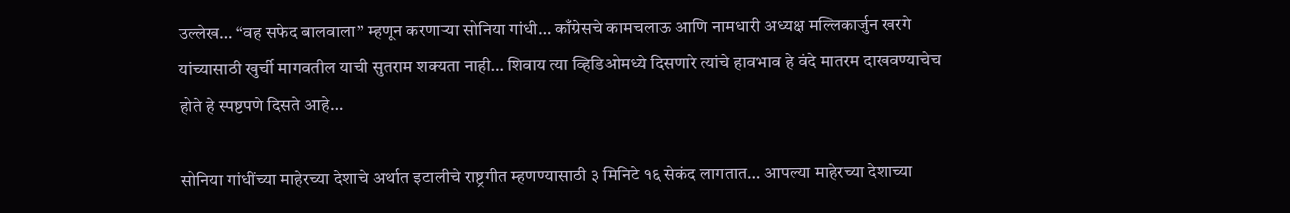उल्लेख… “वह सफेद बालवाला” म्हणून करणाऱ्या सोनिया गांधी… काँग्रेसचे कामचलाऊ आणि नामधारी अध्यक्ष मल्लिकार्जुन खरगे यांच्यासाठी खुर्ची मागवतील याची सुतराम शक्यता नाही… शिवाय त्या व्हिडिओमध्ये दिसणारे त्यांचे हावभाव हे वंदे मातरम दाखवण्याचेच होते हे स्पष्टपणे दिसते आहे…

सोनिया गांधींच्या माहेरच्या देशाचे अर्थात इटालीचे राष्ट्रगीत म्हणण्यासाठी ३ मिनिटे १६ सेकंद लागतात… आपल्या माहेरच्या देशाच्या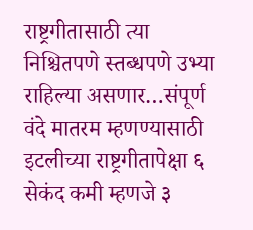राष्ट्रगीतासाठी त्या निश्चितपणे स्तब्धपणे उभ्या राहिल्या असणार…संपूर्ण वंदे मातरम म्हणण्यासाठी इटलीच्या राष्ट्रगीतापेक्षा ६ सेकंद कमी म्हणजे ३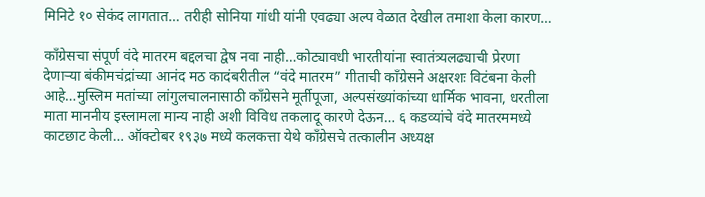मिनिटे १० सेकंद लागतात… तरीही सोनिया गांधी यांनी एवढ्या अल्प वेळात देखील तमाशा केला कारण…

काँग्रेसचा संपूर्ण वंदे मातरम बद्दलचा द्वेष नवा नाही…कोट्यावधी भारतीयांना स्वातंत्र्यलढ्याची प्रेरणा देणाऱ्या बंकीमचंद्रांच्या आनंद मठ कादंबरीतील “वंदे मातरम” गीताची काँग्रेसने अक्षरशः विटंबना केली आहे…मुस्लिम मतांच्या लांगुलचालनासाठी काँग्रेसने मूर्तीपूजा, अल्पसंख्यांकांच्या धार्मिक भावना, धरतीला माता माननीय इस्लामला मान्य नाही अशी विविध तकलादू कारणे देऊन… ६ कडव्यांचे वंदे मातरममध्ये काटछाट केली… ऑक्टोबर १९३७ मध्ये कलकत्ता येथे काँग्रेसचे तत्कालीन अध्यक्ष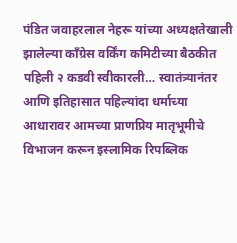पंडित जवाहरलाल नेहरू यांच्या अध्यक्षतेखाली झालेल्या काँग्रेस वर्किंग कमिटीच्या बैठकीत पहिली २ कडवी स्वीकारली… स्वातंत्र्यानंतर आणि इतिहासात पहिल्यांदा धर्माच्या आधारावर आमच्या प्राणप्रिय मातृभूमीचे विभाजन करून इस्लामिक रिपब्लिक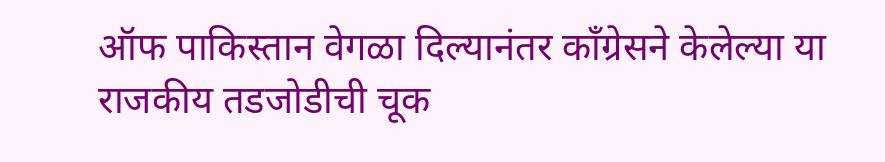ऑफ पाकिस्तान वेगळा दिल्यानंतर काँग्रेसने केलेल्या या राजकीय तडजोडीची चूक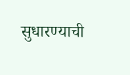सुधारण्याची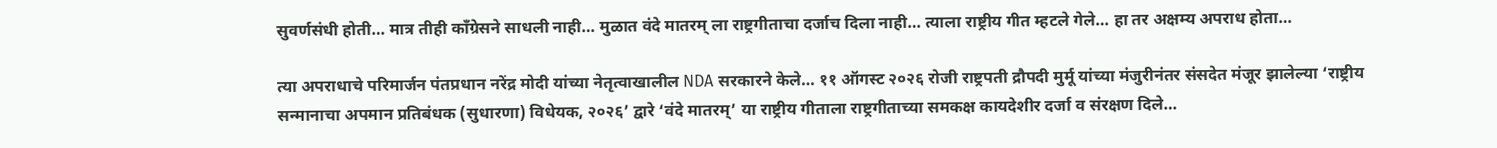सुवर्णसंधी होती… मात्र तीही काँग्रेसने साधली नाही… मुळात वंदे मातरम् ला राष्ट्रगीताचा दर्जाच दिला नाही… त्याला राष्ट्रीय गीत म्हटले गेले… हा तर अक्षम्य अपराध होता…

त्या अपराधाचे परिमार्जन पंतप्रधान नरेंद्र मोदी यांच्या नेतृत्वाखालील NDA सरकारने केले… ११ ऑगस्ट २०२६ रोजी राष्ट्रपती द्रौपदी मुर्मू यांच्या मंजुरीनंतर संसदेत मंजूर झालेल्या ‘राष्ट्रीय सन्मानाचा अपमान प्रतिबंधक (सुधारणा) विधेयक, २०२६’ द्वारे ‘वंदे मातरम्’ या राष्ट्रीय गीताला राष्ट्रगीताच्या समकक्ष कायदेशीर दर्जा व संरक्षण दिले…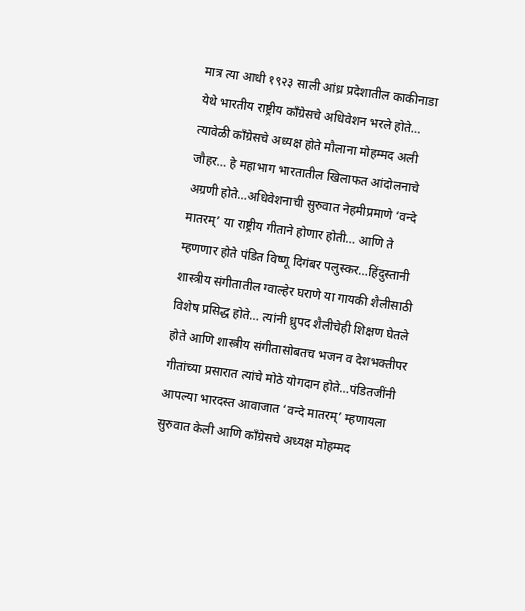मात्र त्या आधी १९२३ साली आंध्र प्रदेशातील काकीनाडा येथे भारतीय राष्ट्रीय काँग्रेसचे अधिवेशन भरले होते… त्यावेळी काँग्रेसचे अध्यक्ष होते मौलाना मोहम्मद अली जौहर… हे महाभाग भारतातील खिलाफत आंदोलनाचे अग्रणी होते…अधिवेशनाची सुरुवात नेहमीप्रमाणे ‘वन्दे मातरम्’ या राष्ट्रीय गीताने होणार होती… आणि ते म्हणणार होते पंडित विष्णू दिगंबर पलुस्कर…हिंदुस्तानी शास्त्रीय संगीतातील ग्वाल्हेर घराणे या गायकी शैलीसाठी विशेष प्रसिद्ध होते… त्यांनी ध्रुपद शैलीचेही शिक्षण घेतले होते आणि शास्त्रीय संगीतासोबतच भजन व देशभक्तीपर गीतांच्या प्रसारात त्यांचे मोठे योगदान होते…पंडितजींनी आपल्या भारदस्त आवाजात ‘वन्दे मातरम्’ म्हणायला सुरुवात केली आणि काँग्रेसचे अध्यक्ष मोहम्मद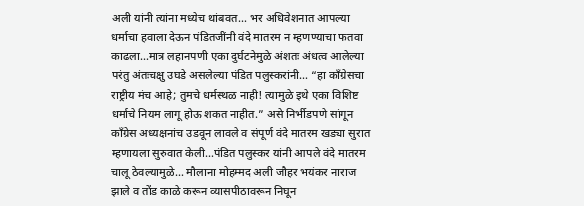अली यांनी त्यांना मध्येच थांबवत… भर अधिवेशनात आपल्या धर्माचा हवाला देऊन पंडितजींनी वंदे मातरम न म्हणण्याचा फतवा काढला…मात्र लहानपणी एका दुर्घटनेमुळे अंशतः अंधत्व आलेल्या परंतु अंतःचक्षु उघडे असलेल्या पंडित पलुस्करांनी… “हा काँग्रेसचा राष्ट्रीय मंच आहे; तुमचे धर्मस्थळ नाही! त्यामुळे इथे एका विशिष्ट धर्माचे नियम लागू होऊ शकत नाहीत.” असे निर्भीडपणे सांगून काँग्रेस अध्यक्षनांच उडवून लावले व संपूर्ण वंदे मातरम खड्या सुरात म्हणायला सुरुवात केली…पंडित पलुस्कर यांनी आपले वंदे मातरम चालू ठेवल्यामुळे… मौलाना मोहम्मद अली जौहर भयंकर नाराज झाले व तोंड काळे करून व्यासपीठावरून निघून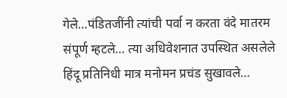गेले…पंडितजींनी त्यांची पर्वा न करता वंदे मातरम संपूर्ण म्हटले… त्या अधिवेशनात उपस्थित असलेले हिंदू प्रतिनिधी मात्र मनोमन प्रचंड सुखावले…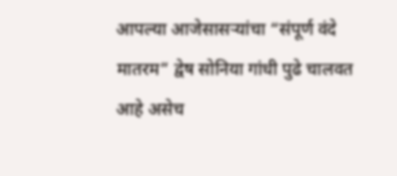आपल्या आजेसासऱ्यांचा “संपूर्ण वंदे मातरम” द्वेष सोनिया गांधी पुढे चालवत आहे असेच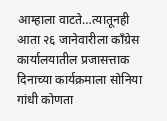आम्हाला वाटते…त्यातूनही आता २६ जानेवारीला काँग्रेस कार्यालयातील प्रजासत्ताक दिनाच्या कार्यक्रमाला सोनिया गांधी कोणता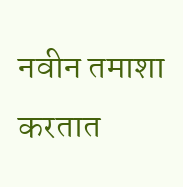नवीन तमाशा करतात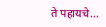ते पहायचे…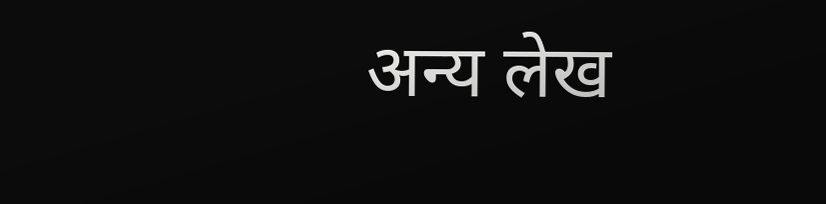अन्य लेख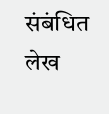संबंधित लेख